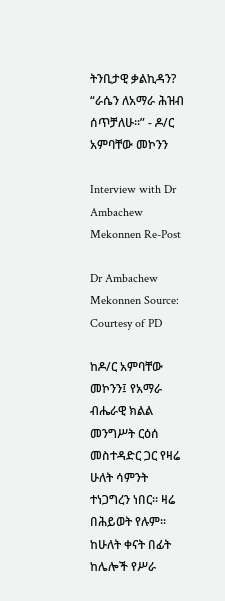ትንቢታዊ ቃልኪዳን? “ራሴን ለአማራ ሕዝብ ሰጥቻለሁ።” - ዶ/ር አምባቸው መኮንን

Interview with Dr Ambachew Mekonnen Re-Post

Dr Ambachew Mekonnen Source: Courtesy of PD

ከዶ/ር አምባቸው መኮንን፤ የአማራ ብሔራዊ ክልል መንግሥት ርዕሰ መስተዳድር ጋር የዛሬ ሁለት ሳምንት ተነጋግረን ነበር። ዛሬ በሕይወት የሉም። ከሁለት ቀናት በፊት ከሌሎች የሥራ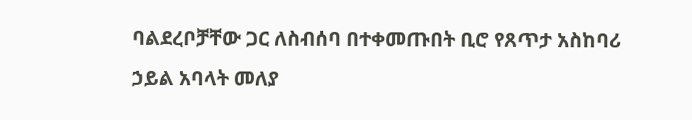ባልደረቦቻቸው ጋር ለስብሰባ በተቀመጡበት ቢሮ የጸጥታ አስከባሪ ኃይል አባላት መለያ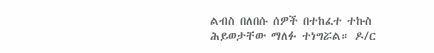ልብስ በለበሱ ሰዎች በተከፈተ ተኩስ ሕይወታቸው ማለፉ ተነግሯል። ዶ/ር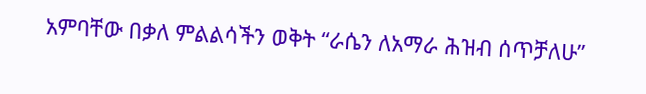አምባቸው በቃለ ምልልሳችን ወቅት “ራሴን ለአማራ ሕዝብ ሰጥቻለሁ”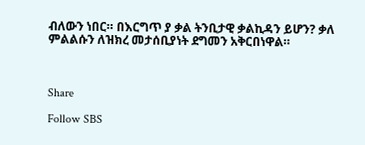ብለውን ነበር። በእርግጥ ያ ቃል ትንቢታዊ ቃልኪዳን ይሆን? ቃለ ምልልሱን ለዝክረ መታሰቢያነት ደግመን አቅርበነዋል።



Share

Follow SBS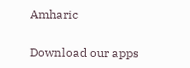Amharic

Download our apps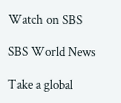Watch on SBS

SBS World News

Take a global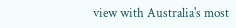view with Australia's most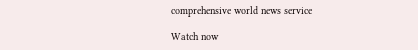comprehensive world news service

Watch now